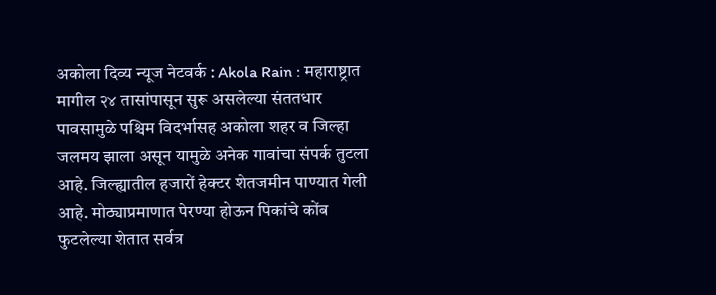अकोला दिव्य न्यूज नेटवर्क : Akola Rain : महाराष्ट्रात मागील २४ तासांपासून सुरू असलेल्या संततधार पावसामुळे पश्चिम विदर्भासह अकोला शहर व जिल्हा जलमय झाला असून यामुळे अनेक गावांचा संपर्क तुटला आहे. जिल्ह्यातील हजारों हेक्टर शेतजमीन पाण्यात गेली आहे. मोठ्याप्रमाणात पेरण्या होऊन पिकांचे कोंब फुटलेल्या शेतात सर्वत्र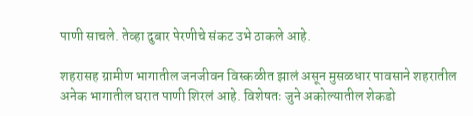पाणी साचले. तेव्हा दुबार पेरणीचे संकट उभे ठाकले आहे.

शहरासह ग्रामीण भागातील जनजीवन विस्कळीत झालं असून मुसळधार पावसाने शहरातील अनेक भागातील घरात पाणी शिरलं आहे. विशेषतः जुने अकोल्यातील शेकडो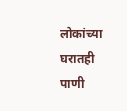लोकांच्या घरातही पाणी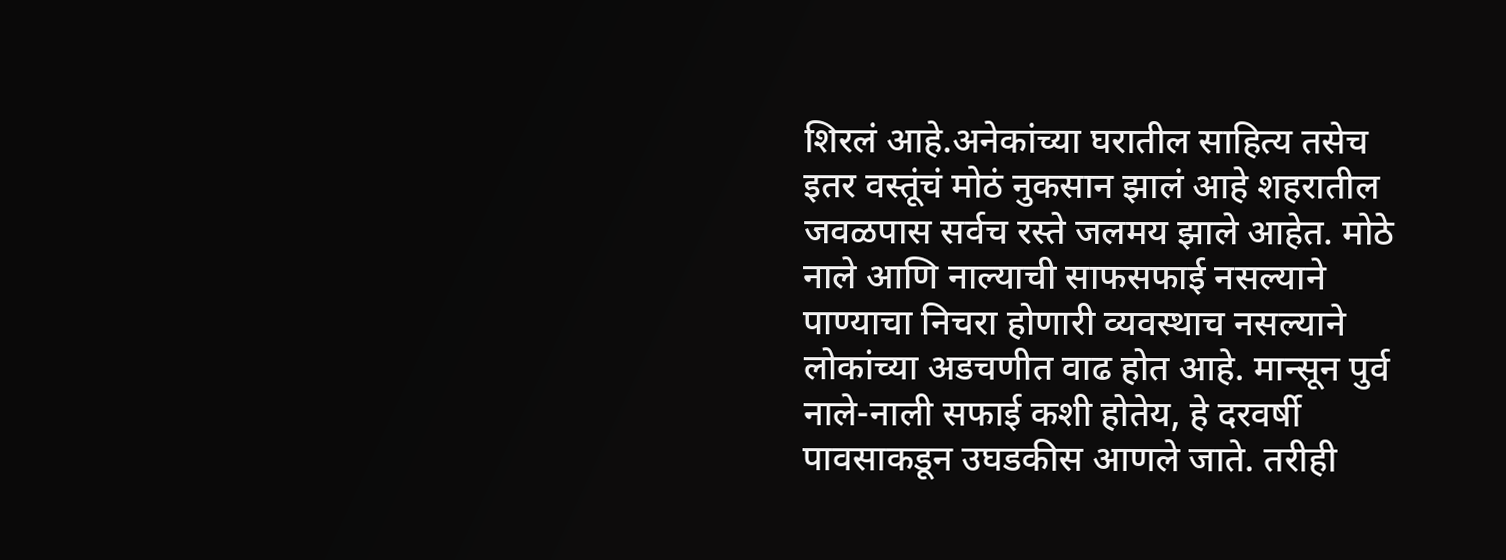शिरलं आहे.अनेकांच्या घरातील साहित्य तसेच इतर वस्तूंचं मोठं नुकसान झालं आहे शहरातील जवळपास सर्वच रस्ते जलमय झाले आहेत. मोठे नाले आणि नाल्याची साफसफाई नसल्याने पाण्याचा निचरा होणारी व्यवस्थाच नसल्याने लोकांच्या अडचणीत वाढ होत आहे. मान्सून पुर्व नाले-नाली सफाई कशी होतेय, हे दरवर्षी पावसाकडून उघडकीस आणले जाते. तरीही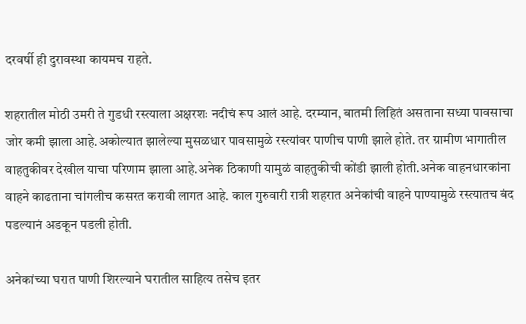दरवर्षी ही दुरावस्था कायमच राहते.

शहरातील मोठी उमरी ते गुडधी रस्त्याला अक्षरशः नदीचं रूप आलं आहे. दरम्यान, बातमी लिहितं असताना सध्या पावसाचा जोर कमी झाला आहे.अकोल्यात झालेल्या मुसळधार पावसामुळे रस्त्यांवर पाणीच पाणी झाले होते. तर ग्रामीण भागातील वाहतुकीवर देखील याचा परिणाम झाला आहे.अनेक ठिकाणी यामुळं वाहतुकीची कोंडी झाली होती.अनेक वाहनधारकांना वाहने काढताना चांगलीच कसरत करावी लागत आहे. काल गुरुवारी रात्री शहरात अनेकांची वाहने पाण्यामुळे रस्त्यातच बंद पडल्यानं अडकून पडली होती.

अनेकांच्या घरात पाणी शिरल्याने घरातील साहित्य तसेच इतर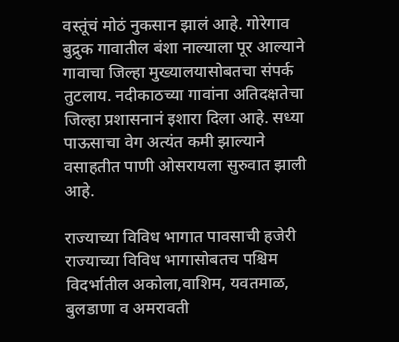वस्तूंचं मोठं नुकसान झालं आहे. गोरेगाव बुद्रुक गावातील बंशा नाल्याला पूर आल्याने गावाचा जिल्हा मुख्यालयासोबतचा संपर्क तुटलाय. नदीकाठच्या गावांना अतिदक्षतेचा जिल्हा प्रशासनानं इशारा दिला आहे. सध्या पाऊसाचा वेग अत्यंत कमी झाल्याने वसाहतीत पाणी ओसरायला सुरुवात झाली आहे.

राज्याच्या विविध भागात पावसाची हजेरी
राज्याच्या विविध भागासोबतच पश्चिम विदर्भातील अकोला,वाशिम, यवतमाळ, बुलडाणा व अमरावती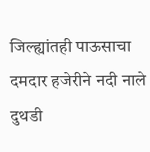जिल्ह्यांतही पाऊसाचा दमदार हजेरीने नदी नाले दुथडी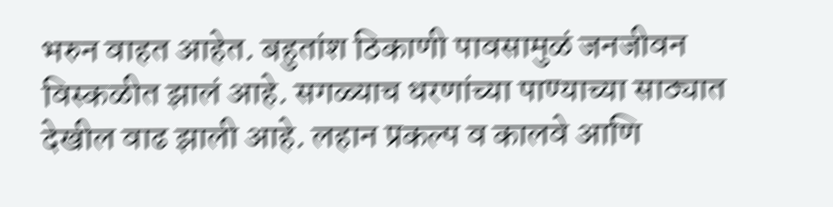भरुन वाहत आहेत. बहुतांश ठिकाणी पावसामुळं जनजीवन विस्कळीत झालं आहे. सगळ्याच धरणांच्या पाण्याच्या साठ्यात देखील वाढ झाली आहे. लहान प्रकल्प व कालवे आणि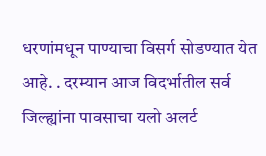धरणांमधून पाण्याचा विसर्ग सोडण्यात येत आहे. . दरम्यान आज विदर्भातील सर्व जिल्ह्यांना पावसाचा यलो अलर्ट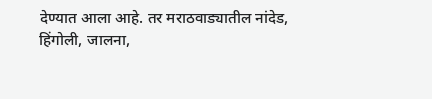देण्यात आला आहे. तर मराठवाड्यातील नांदेड, हिंगोली, जालना,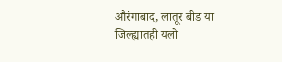औरंगाबाद, लातूर बीड या जिल्ह्यातही यलो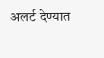अलर्ट देण्यात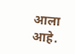आला आहे.